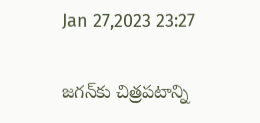Jan 27,2023 23:27

జగన్‌కు చిత్రపటాన్ని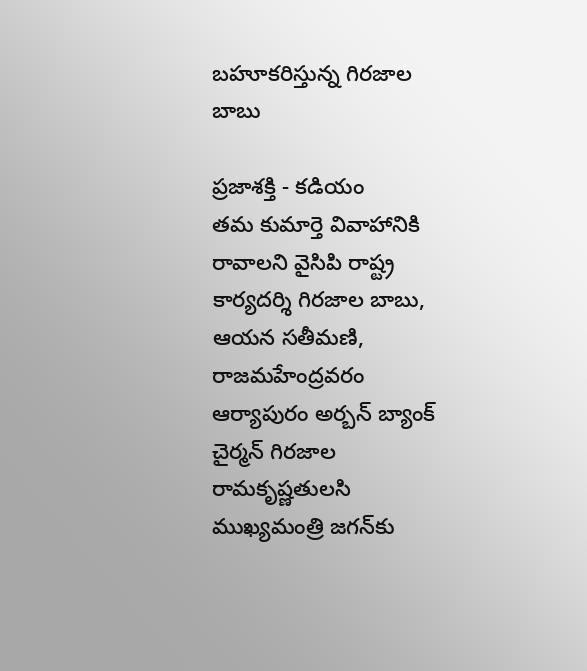బహూకరిస్తున్న గిరజాల బాబు

ప్రజాశక్తి - కడియం
తమ కుమార్తె వివాహానికి రావాలని వైసిపి రాష్ట్ర కార్యదర్శి గిరజాల బాబు, ఆయన సతీమణి, రాజమహేంద్రవరం ఆర్యాపురం అర్బన్‌ బ్యాంక్‌ చైర్మన్‌ గిరజాల రామకృష్ణతులసి ముఖ్యమంత్రి జగన్‌కు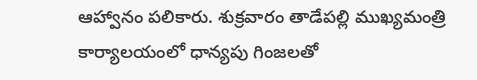ఆహ్వానం పలికారు. శుక్రవారం తాడేపల్లి ముఖ్యమంత్రి కార్యాలయంలో ధాన్యపు గింజలతో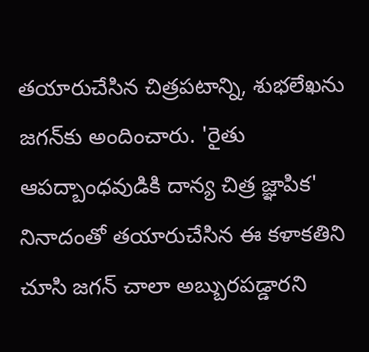తయారుచేసిన చిత్రపటాన్ని, శుభలేఖను జగన్‌కు అందించారు. 'రైతు ఆపద్బాంధవుడికి దాన్య చిత్ర జ్ఞాపిక' నినాదంతో తయారుచేసిన ఈ కళాకతిని చూసి జగన్‌ చాలా అబ్బురపడ్డారని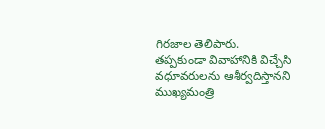గిరజాల తెలిపారు. తప్పకుండా వివాహానికి విచ్చేసి వధూవరులను ఆశీర్వదిస్తానని ముఖ్యమంత్రి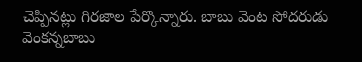చెప్పినట్లు గిరజాల పేర్కొన్నారు. బాబు వెంట సోదరుడు వెంకన్నబాబు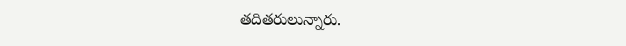తదితరులున్నారు.